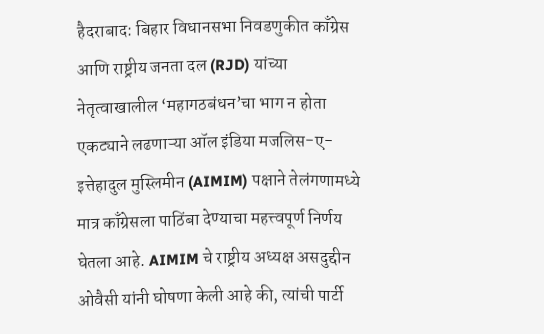हैदराबाद: बिहार विधानसभा निवडणुकीत काँग्रेस आणि राष्ट्रीय जनता दल (RJD) यांच्या नेतृत्वाखालील ‘महागठबंधन’चा भाग न होता एकट्याने लढणाऱ्या ऑल इंडिया मजलिस-ए-इत्तेहादुल मुस्लिमीन (AIMIM) पक्षाने तेलंगणामध्ये मात्र काँग्रेसला पाठिंबा देण्याचा महत्त्वपूर्ण निर्णय घेतला आहे. AIMIM चे राष्ट्रीय अध्यक्ष असदुद्दीन ओवैसी यांनी घोषणा केली आहे की, त्यांची पार्टी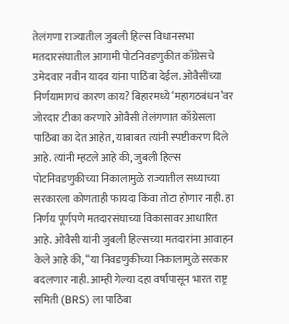तेलंगणा राज्यातील जुबली हिल्स विधानसभा मतदारसंघातील आगामी पोटनिवडणुकीत काँग्रेसचे उमेदवार नवीन यादव यांना पाठिंबा देईल. ओवैसींच्या निर्णयामागचं कारण काय? बिहारमध्ये ‘महागठबंधन’वर जोरदार टीका करणारे ओवैसी तेलंगणात काँग्रेसला पाठिंबा का देत आहेत, याबाबत त्यांनी स्पष्टीकरण दिले आहे. त्यांनी म्हटले आहे की, जुबली हिल्स पोटनिवडणुकीच्या निकालामुळे राज्यातील सध्याच्या सरकारला कोणताही फायदा किंवा तोटा होणार नाही. हा निर्णय पूर्णपणे मतदारसंघाच्या विकासावर आधारित आहे. ओवैसी यांनी जुबली हिल्सच्या मतदारांना आवाहन केले आहे की, “या निवडणुकीच्या निकालामुळे सरकार बदलणार नाही. आम्ही गेल्या दहा वर्षांपासून भारत राष्ट्र समिती (BRS) ला पाठिंबा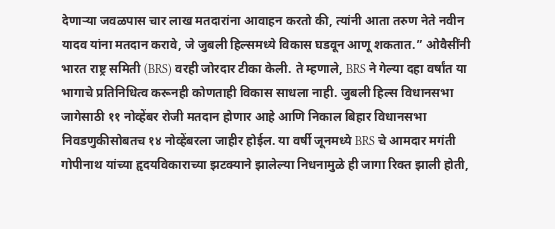देणाऱ्या जवळपास चार लाख मतदारांना आवाहन करतो की, त्यांनी आता तरुण नेते नवीन यादव यांना मतदान करावे, जे जुबली हिल्समध्ये विकास घडवून आणू शकतात.” ओवैसींनी भारत राष्ट्र समिती (BRS) वरही जोरदार टीका केली. ते म्हणाले, BRS ने गेल्या दहा वर्षांत या भागाचे प्रतिनिधित्व करूनही कोणताही विकास साधला नाही. जुबली हिल्स विधानसभा जागेसाठी ११ नोव्हेंबर रोजी मतदान होणार आहे आणि निकाल बिहार विधानसभा निवडणुकीसोबतच १४ नोव्हेंबरला जाहीर होईल. या वर्षी जूनमध्ये BRS चे आमदार मगंती गोपीनाथ यांच्या हृदयविकाराच्या झटक्याने झालेल्या निधनामुळे ही जागा रिक्त झाली होती,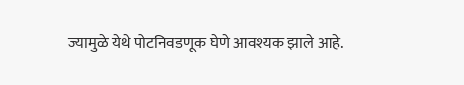ज्यामुळे येथे पोटनिवडणूक घेणे आवश्यक झाले आहे.